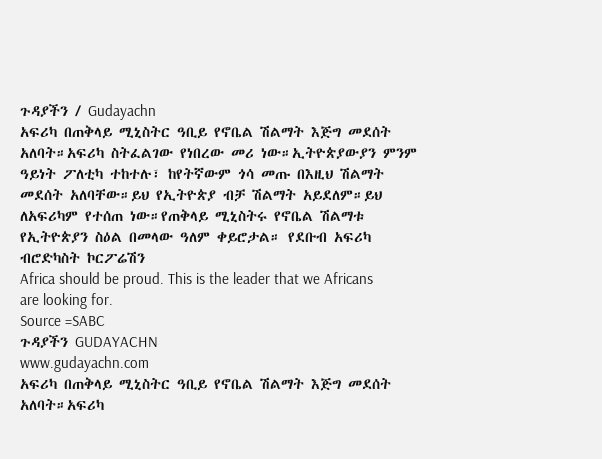ጉዳያችን / Gudayachn
አፍሪካ በጠቅላይ ሚኒስትር ዓቢይ የኖቤል ሽልማት እጅግ መደሰት አለባት።አፍሪካ ስትፈልገው የነበረው መሪ ነው።ኢትዮጵያውያን ምንም ዓይነት ፖለቲካ ተከተሉ፣ ከየትኛውም ጎሳ መጡ በእዚህ ሽልማት መደሰት አለባቸው።ይህ የኢትዮጵያ ብቻ ሽልማት አይደለም።ይህ ለአፍሪካም የተሰጠ ነው።የጠቅላይ ሚኒስትሩ የኖቤል ሽልማቱ የኢትዮጵያን ስዕል በመላው ዓለም ቀይሮታል። የደቡብ አፍሪካ ብሮድካስት ኮርፖሬሽን
Africa should be proud. This is the leader that we Africans are looking for.
Source =SABC
ጉዳያችን GUDAYACHN
www.gudayachn.com
አፍሪካ በጠቅላይ ሚኒስትር ዓቢይ የኖቤል ሽልማት እጅግ መደሰት አለባት።አፍሪካ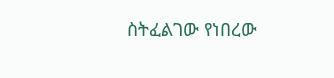ስትፈልገው የነበረው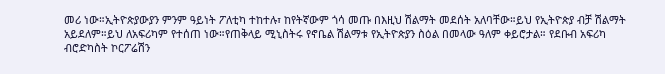መሪ ነው።ኢትዮጵያውያን ምንም ዓይነት ፖለቲካ ተከተሉ፣ ከየትኛውም ጎሳ መጡ በእዚህ ሽልማት መደሰት አለባቸው።ይህ የኢትዮጵያ ብቻ ሽልማት አይደለም።ይህ ለአፍሪካም የተሰጠ ነው።የጠቅላይ ሚኒስትሩ የኖቤል ሽልማቱ የኢትዮጵያን ስዕል በመላው ዓለም ቀይሮታል። የደቡብ አፍሪካ ብሮድካስት ኮርፖሬሽን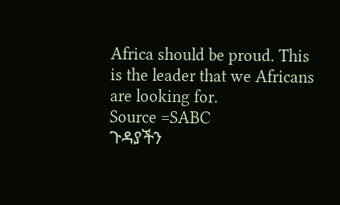Africa should be proud. This is the leader that we Africans are looking for.
Source =SABC
ጉዳያችን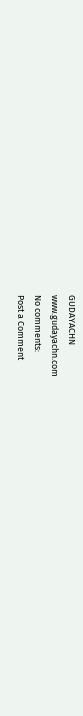GUDAYACHN
www.gudayachn.com
No comments:
Post a Comment